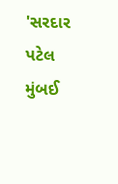'સરદાર પટેલ મુંબઈ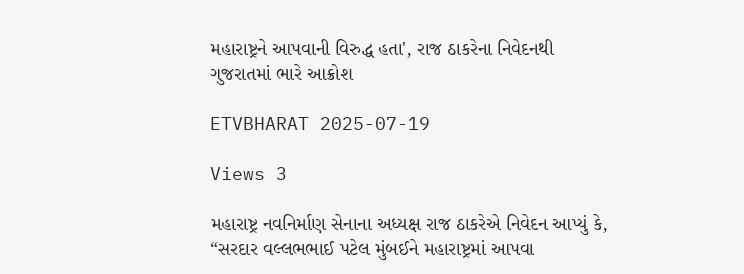મહારાષ્ટ્રને આપવાની વિરુદ્ધ હતા', રાજ ઠાકરેના નિવેદનથી ગુજરાતમાં ભારે આક્રોશ

ETVBHARAT 2025-07-19

Views 3

મહારાષ્ટ્ર નવનિર્માણ સેનાના અધ્યક્ષ રાજ ઠાકરેએ નિવેદન આપ્યું કે, “સરદાર વલ્લભભાઈ પટેલ મુંબઈને મહારાષ્ટ્રમાં આપવા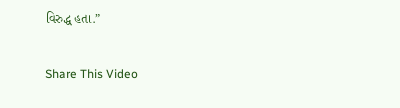વિરુદ્ધ હતા.”

Share This Video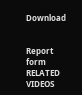Download


Report form
RELATED VIDEOS